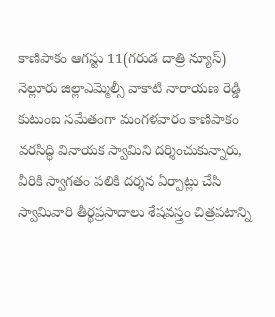కాణిపాకం ఆగస్టు 11(గరుడ దాత్రి న్యూస్)
నెల్లూరు జిల్లాఎమ్మెల్సీ వాకాటి నారాయణ రెడ్డి కుటుంబ సమేతంగా మంగళవారం కాణిపాకం వరసిద్ధి వినాయక స్వామిని దర్శించుకున్నారు, వీరికి స్వాగతం పలికి దర్శన ఏర్పాట్లు చేసి స్వామివారి తీర్థప్రసాదాలు శేషవస్త్రం చిత్రపటాన్ని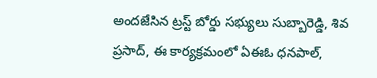అందజేసిన ట్రస్ట్ బోర్డు సభ్యులు సుబ్బారెడ్డి, శివ ప్రసాద్, ఈ కార్యక్రమంలో ఏఈఓ ధనపాల్,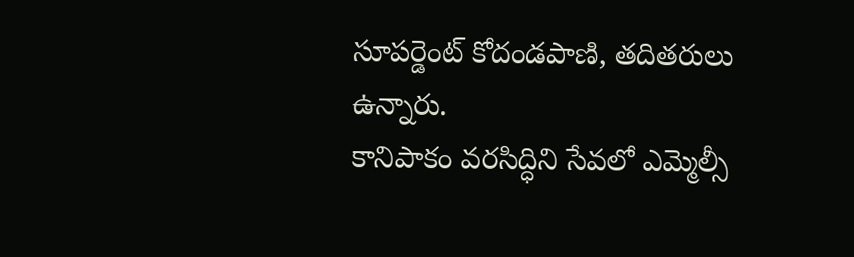సూపర్డెంట్ కోదండపాణి, తదితరులు ఉన్నారు.
కానిపాకం వరసిద్ధిని సేవలో ఎమ్మెల్సీ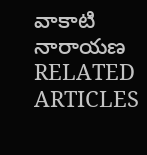వాకాటి నారాయణ
RELATED ARTICLES